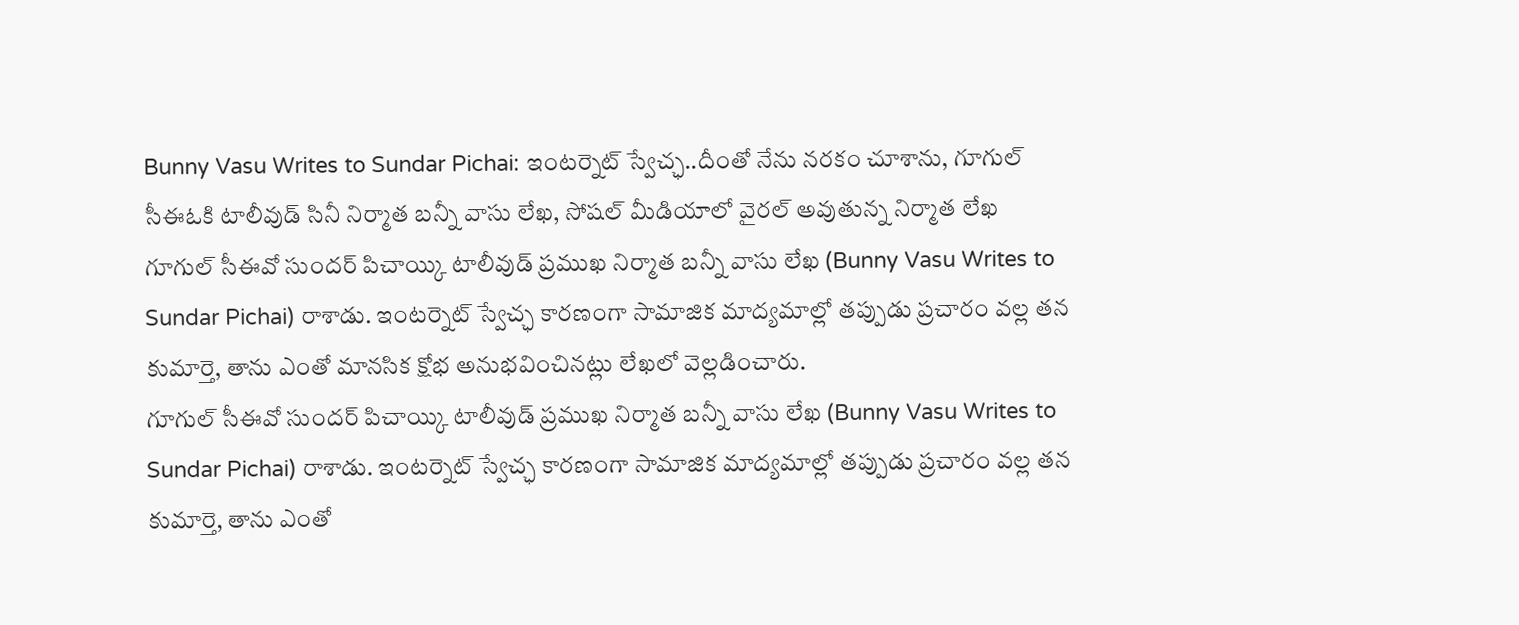Bunny Vasu Writes to Sundar Pichai: ఇంటర్నెట్ స్వేచ్ఛ..దీంతో నేను నరకం చూశాను, గూగుల్ సీఈఓకి టాలీవుడ్ సినీ నిర్మాత బన్నీ వాసు లేఖ, సోషల్ మీడియాలో వైరల్ అవుతున్న నిర్మాత లేఖ
గూగుల్ సీఈవో సుందర్ పిచాయ్కి టాలీవుడ్ ప్రముఖ నిర్మాత బన్నీ వాసు లేఖ (Bunny Vasu Writes to Sundar Pichai) రాశాడు. ఇంటర్నెట్ స్వేచ్ఛ కారణంగా సామాజిక మాద్యమాల్లో తప్పుడు ప్రచారం వల్ల తన కుమార్తె, తాను ఎంతో మానసిక క్షోభ అనుభవించినట్లు లేఖలో వెల్లడించారు.
గూగుల్ సీఈవో సుందర్ పిచాయ్కి టాలీవుడ్ ప్రముఖ నిర్మాత బన్నీ వాసు లేఖ (Bunny Vasu Writes to Sundar Pichai) రాశాడు. ఇంటర్నెట్ స్వేచ్ఛ కారణంగా సామాజిక మాద్యమాల్లో తప్పుడు ప్రచారం వల్ల తన కుమార్తె, తాను ఎంతో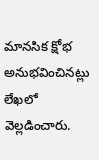మానసిక క్షోభ అనుభవించినట్లు లేఖలో వెల్లడించారు.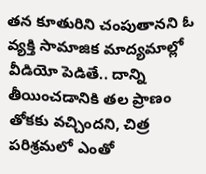తన కూతురిని చంపుతానని ఓ వ్యక్తి సామాజిక మాద్యమాల్లో వీడియో పెడితే.. దాన్ని తీయించడానికి తల ప్రాణం తోకకు వచ్చిందని, చిత్ర పరిశ్రమలో ఎంతో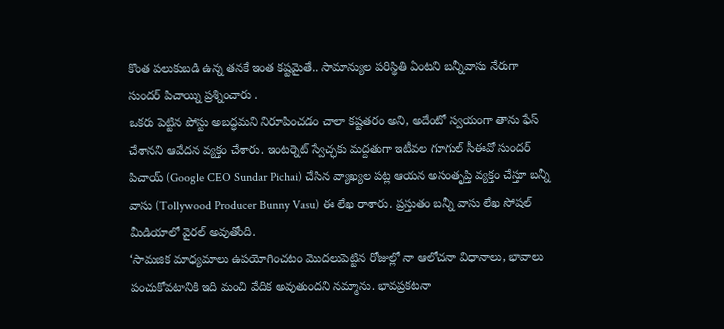కొంత పలుకుబడి ఉన్న తనకే ఇంత కష్టమైతే.. సామాన్యుల పరిస్థితి ఏంటని బన్నీవాసు నేరుగా సుందర్ పిచాయ్ని ప్రశ్నించారు .
ఒకరు పెట్టిన పోస్టు అబద్ధమని నిరూపించడం చాలా కష్టతరం అని, అదేంటో స్వయంగా తాను ఫేస్ చేశానని ఆవేదన వ్యక్తం చేశారు. ఇంటర్నెట్ స్వేచ్ఛకు మద్దతుగా ఇటీవల గూగుల్ సీఈవో సుందర్ పిచాయ్ (Google CEO Sundar Pichai) చేసిన వ్యాఖ్యల పట్ల ఆయన అసంతృప్తి వ్యక్తం చేస్తూ బన్నీ వాసు (Tollywood Producer Bunny Vasu) ఈ లేఖ రాశారు. ప్రస్తుతం బన్నీ వాసు లేఖ సోషల్ మీడియాలో వైరల్ అవుతోంది.
‘సామజిక మాధ్యమాలు ఉపయోగించటం మొదలుపెట్టిన రోజుల్లో నా ఆలోచనా విధానాలు, భావాలు పంచుకోవటానికి ఇది మంచి వేదిక అవుతుందని నమ్మాను. భావప్రకటనా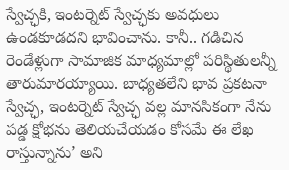స్వేచ్ఛకి, ఇంటర్నెట్ స్వేచ్ఛకు అవధులు ఉండకూడదని భావించాను. కానీ.. గడిచిన రెండేళ్లుగా సామాజిక మాధ్యమాల్లో పరిస్థితులన్నీ తారుమారయ్యాయి. బాధ్యతలేని భావ ప్రకటనా స్వేచ్ఛ, ఇంటర్నెట్ స్వేచ్ఛ వల్ల మానసికంగా నేను పడ్డ క్షోభను తెలియచేయడం కోసమే ఈ లేఖ రాస్తున్నాను’ అని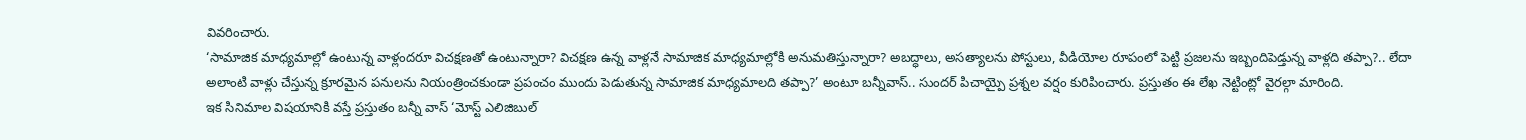వివరించారు.
‘సామాజిక మాధ్యమాల్లో ఉంటున్న వాళ్లందరూ విచక్షణతో ఉంటున్నారా? విచక్షణ ఉన్న వాళ్లనే సామాజిక మాధ్యమాల్లోకి అనుమతిస్తున్నారా? అబద్ధాలు, అసత్యాలను పోస్టులు, వీడియోల రూపంలో పెట్టి ప్రజలను ఇబ్బందిపెడ్తున్న వాళ్లది తప్పా?.. లేదా అలాంటి వాళ్లు చేస్తున్న క్రూరమైన పనులను నియంత్రించకుండా ప్రపంచం ముందు పెడుతున్న సామాజిక మాధ్యమాలది తప్పా?’ అంటూ బన్నీవాస్.. సుందర్ పిచాయ్పై ప్రశ్నల వర్షం కురిపించారు. ప్రస్తుతం ఈ లేఖ నెట్టింట్లో వైరల్గా మారింది.
ఇక సినిమాల విషయానికి వస్తే ప్రస్తుతం బన్నీ వాస్ ‘మోస్ట్ ఎలిజిబుల్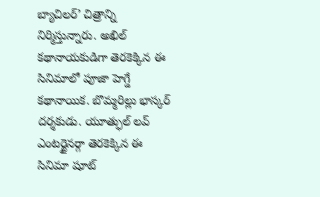బ్యాచిలర్’ చిత్రాన్ని నిర్మిస్తున్నారు. అఖిల్ కథానాయకుడిగా తెరకెక్కిన ఈ సినిమాలో పూజా హెగ్డే కథానాయిక. బొమ్మరిల్లు భాస్కర్ దర్శకుడు. యూత్ఫుల్ లవ్ ఎంటర్టైనర్గా తెరకెక్కిన ఈ సినిమా షూట్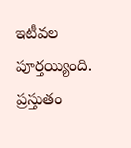ఇటీవల పూర్తయ్యింది. ప్రస్తుతం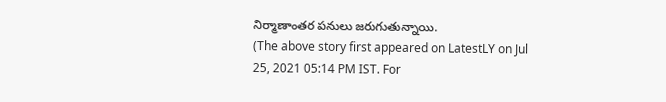నిర్మాణాంతర పనులు జరుగుతున్నాయి.
(The above story first appeared on LatestLY on Jul 25, 2021 05:14 PM IST. For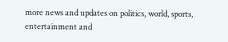more news and updates on politics, world, sports, entertainment and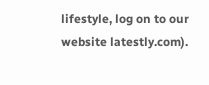lifestyle, log on to our website latestly.com).